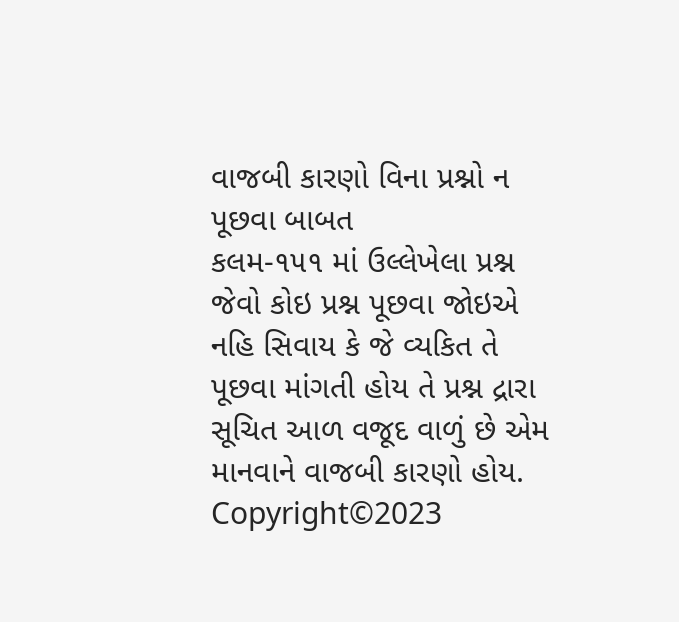વાજબી કારણો વિના પ્રશ્નો ન પૂછવા બાબત
કલમ-૧૫૧ માં ઉલ્લેખેલા પ્રશ્ન જેવો કોઇ પ્રશ્ન પૂછવા જોઇએ નહિ સિવાય કે જે વ્યકિત તે પૂછવા માંગતી હોય તે પ્રશ્ન દ્રારા સૂચિત આળ વજૂદ વાળું છે એમ માનવાને વાજબી કારણો હોય.
Copyright©2023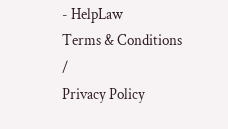- HelpLaw
Terms & Conditions
/
Privacy Policy